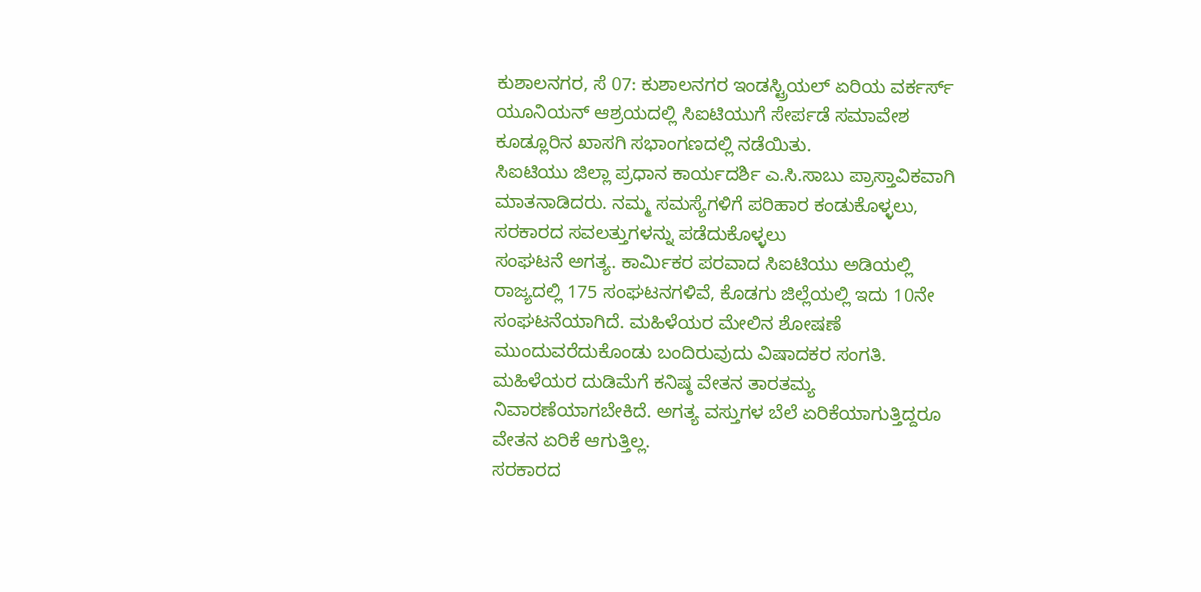ಕುಶಾಲನಗರ, ಸೆ 07: ಕುಶಾಲನಗರ ಇಂಡಸ್ಟ್ರಿಯಲ್ ಏರಿಯ ವರ್ಕರ್ಸ್ ಯೂನಿಯನ್ ಆಶ್ರಯದಲ್ಲಿ ಸಿಐಟಿಯುಗೆ ಸೇರ್ಪಡೆ ಸಮಾವೇಶ ಕೂಡ್ಲೂರಿನ ಖಾಸಗಿ ಸಭಾಂಗಣದಲ್ಲಿ ನಡೆಯಿತು.
ಸಿಐಟಿಯು ಜಿಲ್ಲಾ ಪ್ರಧಾನ ಕಾರ್ಯದರ್ಶಿ ಎ.ಸಿ.ಸಾಬು ಪ್ರಾಸ್ತಾವಿಕವಾಗಿ ಮಾತನಾಡಿದರು. ನಮ್ಮ ಸಮಸ್ಯೆಗಳಿಗೆ ಪರಿಹಾರ ಕಂಡುಕೊಳ್ಳಲು, ಸರಕಾರದ ಸವಲತ್ತುಗಳನ್ನು ಪಡೆದುಕೊಳ್ಳಲು
ಸಂಘಟನೆ ಅಗತ್ಯ. ಕಾರ್ಮಿಕರ ಪರವಾದ ಸಿಐಟಿಯು ಅಡಿಯಲ್ಲಿ ರಾಜ್ಯದಲ್ಲಿ 175 ಸಂಘಟನಗಳಿವೆ, ಕೊಡಗು ಜಿಲ್ಲೆಯಲ್ಲಿ ಇದು 10ನೇ ಸಂಘಟನೆಯಾಗಿದೆ. ಮಹಿಳೆಯರ ಮೇಲಿನ ಶೋಷಣೆ ಮುಂದುವರೆದುಕೊಂಡು ಬಂದಿರುವುದು ವಿಷಾದಕರ ಸಂಗತಿ. ಮಹಿಳೆಯರ ದುಡಿಮೆಗೆ ಕನಿಷ್ಠ ವೇತನ ತಾರತಮ್ಯ ನಿವಾರಣೆಯಾಗಬೇಕಿದೆ. ಅಗತ್ಯ ವಸ್ತುಗಳ ಬೆಲೆ ಏರಿಕೆಯಾಗುತ್ತಿದ್ದರೂ ವೇತನ ಏರಿಕೆ ಆಗುತ್ತಿಲ್ಲ.
ಸರಕಾರದ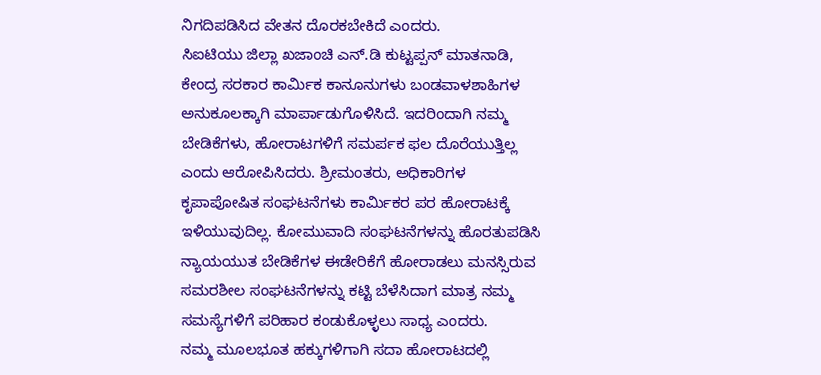ನಿಗದಿಪಡಿಸಿದ ವೇತನ ದೊರಕಬೇಕಿದೆ ಎಂದರು.
ಸಿಐಟಿಯು ಜಿಲ್ಲಾ ಖಜಾಂಚಿ ಎನ್.ಡಿ ಕುಟ್ಟಪ್ಪನ್ ಮಾತನಾಡಿ, ಕೇಂದ್ರ ಸರಕಾರ ಕಾರ್ಮಿಕ ಕಾನೂನುಗಳು ಬಂಡವಾಳಶಾಹಿಗಳ ಅನುಕೂಲಕ್ಕಾಗಿ ಮಾರ್ಪಾಡುಗೊಳಿಸಿದೆ. ಇದರಿಂದಾಗಿ ನಮ್ಮ ಬೇಡಿಕೆಗಳು, ಹೋರಾಟಗಳಿಗೆ ಸಮರ್ಪಕ ಫಲ ದೊರೆಯುತ್ತಿಲ್ಲ ಎಂದು ಆರೋಪಿಸಿದರು. ಶ್ರೀಮಂತರು, ಅಧಿಕಾರಿಗಳ ಕೃಪಾಪೋಷಿತ ಸಂಘಟನೆಗಳು ಕಾರ್ಮಿಕರ ಪರ ಹೋರಾಟಕ್ಕೆ ಇಳಿಯುವುದಿಲ್ಲ. ಕೋಮುವಾದಿ ಸಂಘಟನೆಗಳನ್ನು ಹೊರತುಪಡಿಸಿ ನ್ಯಾಯಯುತ ಬೇಡಿಕೆಗಳ ಈಡೇರಿಕೆಗೆ ಹೋರಾಡಲು ಮನಸ್ಸಿರುವ ಸಮರಶೀಲ ಸಂಘಟನೆಗಳನ್ನು ಕಟ್ಟಿ ಬೆಳೆಸಿದಾಗ ಮಾತ್ರ ನಮ್ಮ ಸಮಸ್ಯೆಗಳಿಗೆ ಪರಿಹಾರ ಕಂಡುಕೊಳ್ಳಲು ಸಾಧ್ಯ ಎಂದರು.
ನಮ್ಮ ಮೂಲಭೂತ ಹಕ್ಕುಗಳಿಗಾಗಿ ಸದಾ ಹೋರಾಟದಲ್ಲಿ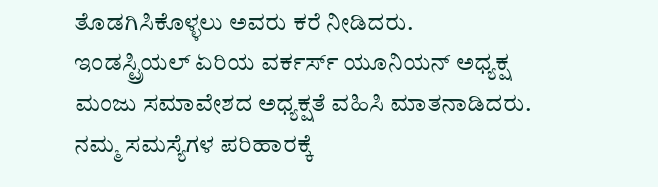ತೊಡಗಿಸಿಕೊಳ್ಳಲು ಅವರು ಕರೆ ನೀಡಿದರು.
ಇಂಡಸ್ಟ್ರಿಯಲ್ ಏರಿಯ ವರ್ಕರ್ಸ್ ಯೂನಿಯನ್ ಅಧ್ಯಕ್ಷ ಮಂಜು ಸಮಾವೇಶದ ಅಧ್ಯಕ್ಷತೆ ವಹಿಸಿ ಮಾತನಾಡಿದರು. ನಮ್ಮ ಸಮಸ್ಯೆಗಳ ಪರಿಹಾರಕ್ಕೆ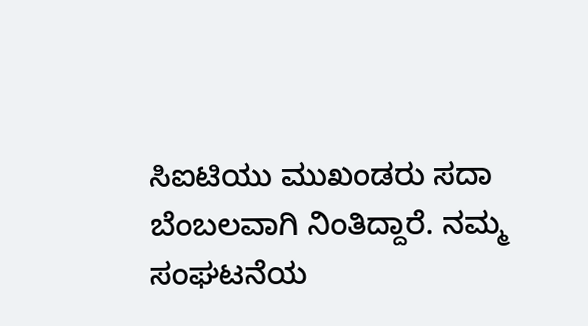ಸಿಐಟಿಯು ಮುಖಂಡರು ಸದಾ ಬೆಂಬಲವಾಗಿ ನಿಂತಿದ್ದಾರೆ. ನಮ್ಮ ಸಂಘಟನೆಯ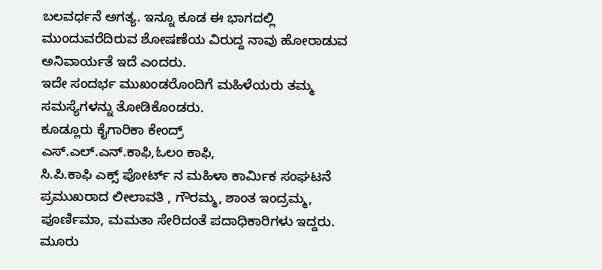ಬಲವರ್ಧನೆ ಅಗತ್ಯ. ಇನ್ನೂ ಕೂಡ ಈ ಭಾಗದಲ್ಲಿ ಮುಂದುವರೆದಿರುವ ಶೋಷಣೆಯ ವಿರುದ್ದ ನಾವು ಹೋರಾಡುವ ಅನಿವಾರ್ಯತೆ ಇದೆ ಎಂದರು.
ಇದೇ ಸಂದರ್ಭ ಮುಖಂಡರೊಂದಿಗೆ ಮಹಿಳೆಯರು ತಮ್ಮ ಸಮಸ್ಯೆಗಳನ್ನು ತೋಡಿಕೊಂಡರು.
ಕೂಡ್ಲೂರು ಕೈಗಾರಿಕಾ ಕೇಂದ್ರ್
ಎಸ್.ಎಲ್.ಎನ್.ಕಾಫಿ,ಓಲಂ ಕಾಫಿ,
ಸಿ.ಪಿ.ಕಾಫಿ ಎಕ್ಸ್ ಪೋರ್ಟ್ ನ ಮಹಿಳಾ ಕಾರ್ಮಿಕ ಸಂಘಟನೆ ಪ್ರಮುಖರಾದ ಲೀಲಾವತಿ , ಗೌರಮ್ಮ, ಶಾಂತ ಇಂದ್ರಮ್ಮ, ಪೂರ್ಣಿಮಾ, ಮಮತಾ ಸೇರಿದಂತೆ ಪದಾಧಿಕಾರಿಗಳು ಇದ್ದರು. ಮೂರು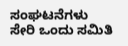ಸಂಘಟನೆಗಳು ಸೇರಿ ಒಂದು ಸಮಿತಿ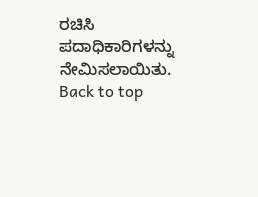ರಚಿಸಿ ಪದಾಧಿಕಾರಿಗಳನ್ನು ನೇಮಿಸಲಾಯಿತು.
Back to top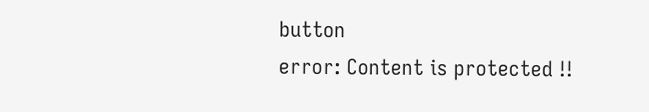button
error: Content is protected !!